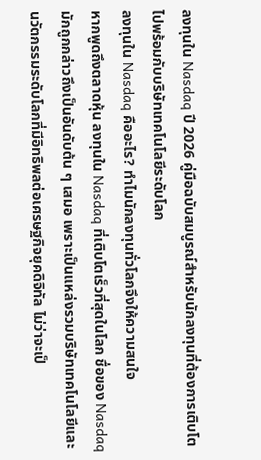ลงทุนใน Nasdaq ปี 2026 คู่มือฉบับสมบูรณ์สำหรับนักลงทุนที่ต้องการเติบโตไปพร้อมกับบริษัทเทคโนโลยีระดับโลก
ลงทุนใน Nasdaq คืออะไร? ทำไมนักลงทุนทั่วโลกจึงให้ความสนใจ
หากพูดถึงตลาดหุ้น ลงทุนใน Nasdaq ที่เติบโตเร็วที่สุดในโลก ชื่อของ Nasdaq มักถูกกล่าวถึงเป็นอันดับต้น ๆ เสมอ เพราะเป็นแหล่งรวมบริษัทเทคโนโลยีและนวัตกรรมระดับโลกที่มีอิทธิพลต่อเศรษฐกิจยุคดิจิทัล ไม่ว่าจะเป็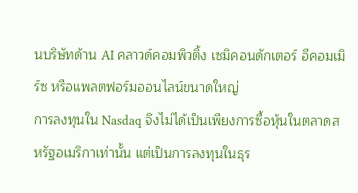นบริษัทด้าน AI คลาวด์คอมพิวติ้ง เซมิคอนดักเตอร์ อีคอมเมิร์ซ หรือแพลตฟอร์มออนไลน์ขนาดใหญ่
การลงทุนใน Nasdaq จึงไม่ได้เป็นเพียงการซื้อหุ้นในตลาดสหรัฐอเมริกาเท่านั้น แต่เป็นการลงทุนในธุร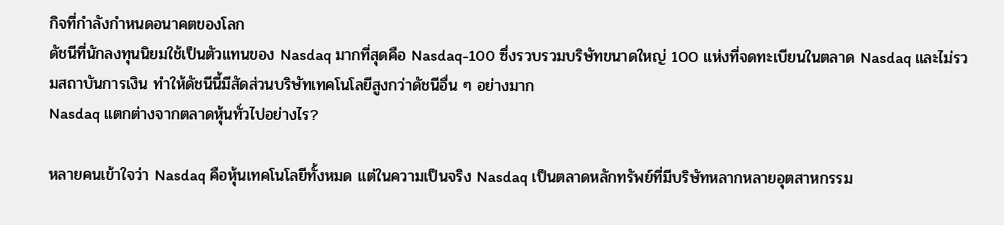กิจที่กำลังกำหนดอนาคตของโลก
ดัชนีที่นักลงทุนนิยมใช้เป็นตัวแทนของ Nasdaq มากที่สุดคือ Nasdaq-100 ซึ่งรวบรวมบริษัทขนาดใหญ่ 100 แห่งที่จดทะเบียนในตลาด Nasdaq และไม่รวมสถาบันการเงิน ทำให้ดัชนีนี้มีสัดส่วนบริษัทเทคโนโลยีสูงกว่าดัชนีอื่น ๆ อย่างมาก
Nasdaq แตกต่างจากตลาดหุ้นทั่วไปอย่างไร?

หลายคนเข้าใจว่า Nasdaq คือหุ้นเทคโนโลยีทั้งหมด แต่ในความเป็นจริง Nasdaq เป็นตลาดหลักทรัพย์ที่มีบริษัทหลากหลายอุตสาหกรรม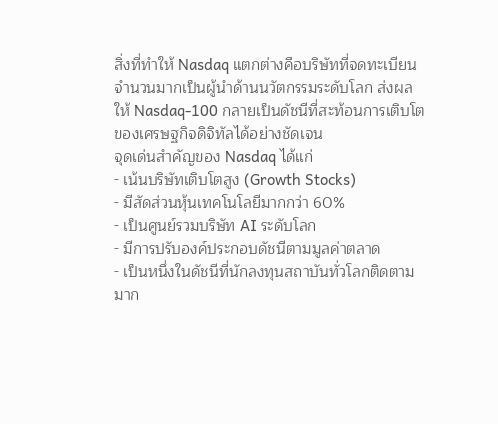สิ่งที่ทำให้ Nasdaq แตกต่างคือบริษัทที่จดทะเบียนจำนวนมากเป็นผู้นำด้านนวัตกรรมระดับโลก ส่งผลให้ Nasdaq-100 กลายเป็นดัชนีที่สะท้อนการเติบโตของเศรษฐกิจดิจิทัลได้อย่างชัดเจน
จุดเด่นสำคัญของ Nasdaq ได้แก่
- เน้นบริษัทเติบโตสูง (Growth Stocks)
- มีสัดส่วนหุ้นเทคโนโลยีมากกว่า 60%
- เป็นศูนย์รวมบริษัท AI ระดับโลก
- มีการปรับองค์ประกอบดัชนีตามมูลค่าตลาด
- เป็นหนึ่งในดัชนีที่นักลงทุนสถาบันทั่วโลกติดตามมาก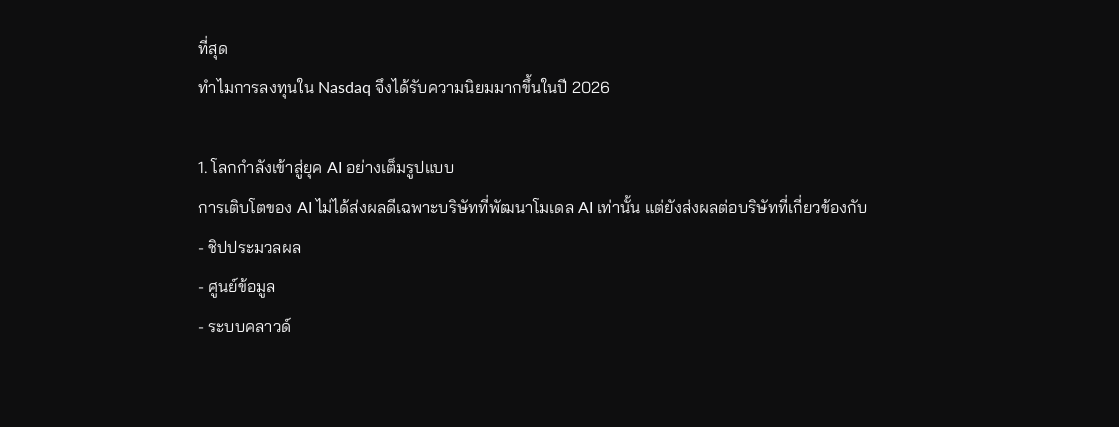ที่สุด
ทำไมการลงทุนใน Nasdaq จึงได้รับความนิยมมากขึ้นในปี 2026

1. โลกกำลังเข้าสู่ยุค AI อย่างเต็มรูปแบบ
การเติบโตของ AI ไม่ได้ส่งผลดีเฉพาะบริษัทที่พัฒนาโมเดล AI เท่านั้น แต่ยังส่งผลต่อบริษัทที่เกี่ยวข้องกับ
- ชิปประมวลผล
- ศูนย์ข้อมูล
- ระบบคลาวด์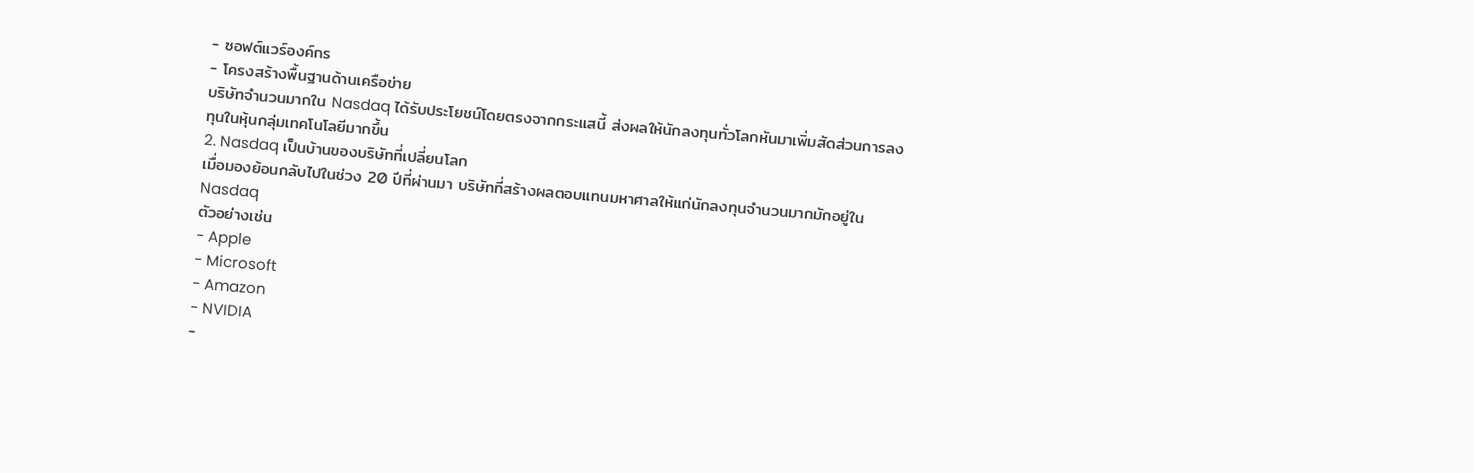- ซอฟต์แวร์องค์กร
- โครงสร้างพื้นฐานด้านเครือข่าย
บริษัทจำนวนมากใน Nasdaq ได้รับประโยชน์โดยตรงจากกระแสนี้ ส่งผลให้นักลงทุนทั่วโลกหันมาเพิ่มสัดส่วนการลงทุนในหุ้นกลุ่มเทคโนโลยีมากขึ้น
2. Nasdaq เป็นบ้านของบริษัทที่เปลี่ยนโลก
เมื่อมองย้อนกลับไปในช่วง 20 ปีที่ผ่านมา บริษัทที่สร้างผลตอบแทนมหาศาลให้แก่นักลงทุนจำนวนมากมักอยู่ใน Nasdaq
ตัวอย่างเช่น
- Apple
- Microsoft
- Amazon
- NVIDIA
-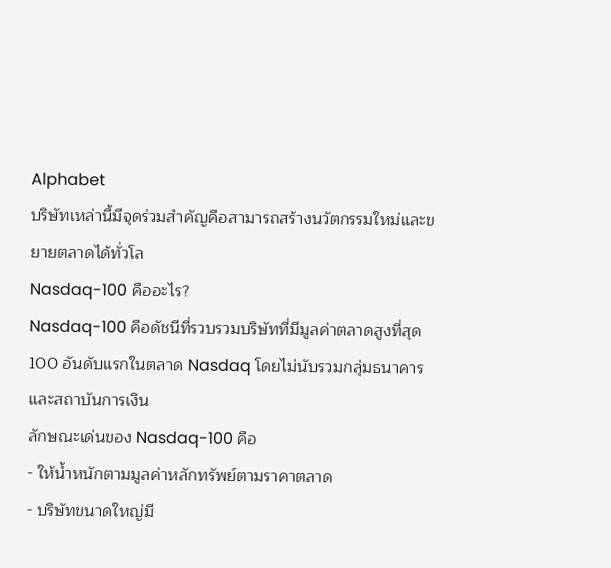Alphabet
บริษัทเหล่านี้มีจุดร่วมสำคัญคือสามารถสร้างนวัตกรรมใหม่และขยายตลาดได้ทั่วโล
Nasdaq-100 คืออะไร?
Nasdaq-100 คือดัชนีที่รวบรวมบริษัทที่มีมูลค่าตลาดสูงที่สุด 100 อันดับแรกในตลาด Nasdaq โดยไม่นับรวมกลุ่มธนาคารและสถาบันการเงิน
ลักษณะเด่นของ Nasdaq-100 คือ
- ให้น้ำหนักตามมูลค่าหลักทรัพย์ตามราคาตลาด
- บริษัทขนาดใหญ่มี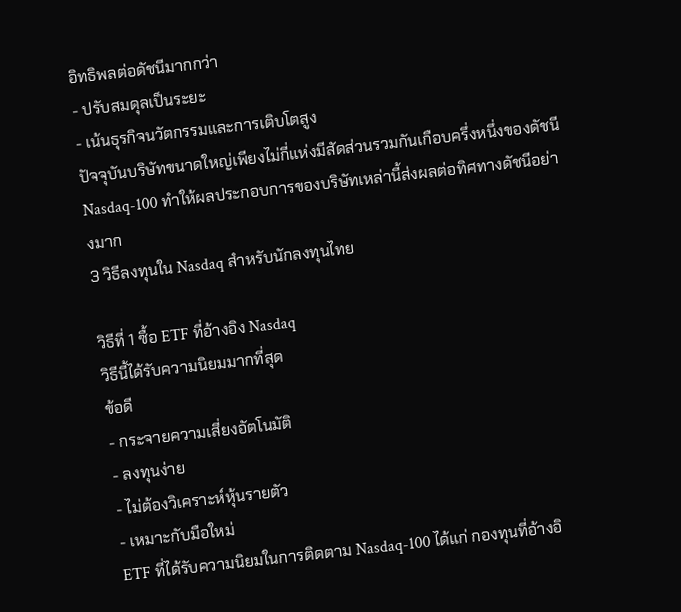อิทธิพลต่อดัชนีมากกว่า
- ปรับสมดุลเป็นระยะ
- เน้นธุรกิจนวัตกรรมและการเติบโตสูง
ปัจจุบันบริษัทขนาดใหญ่เพียงไม่กี่แห่งมีสัดส่วนรวมกันเกือบครึ่งหนึ่งของดัชนี Nasdaq-100 ทำให้ผลประกอบการของบริษัทเหล่านี้ส่งผลต่อทิศทางดัชนีอย่างมาก
3 วิธีลงทุนใน Nasdaq สำหรับนักลงทุนไทย

วิธีที่ 1 ซื้อ ETF ที่อ้างอิง Nasdaq
วิธีนี้ได้รับความนิยมมากที่สุด
ข้อดี
- กระจายความเสี่ยงอัตโนมัติ
- ลงทุนง่าย
- ไม่ต้องวิเคราะห์หุ้นรายตัว
- เหมาะกับมือใหม่
ETF ที่ได้รับความนิยมในการติดตาม Nasdaq-100 ได้แก่ กองทุนที่อ้างอิ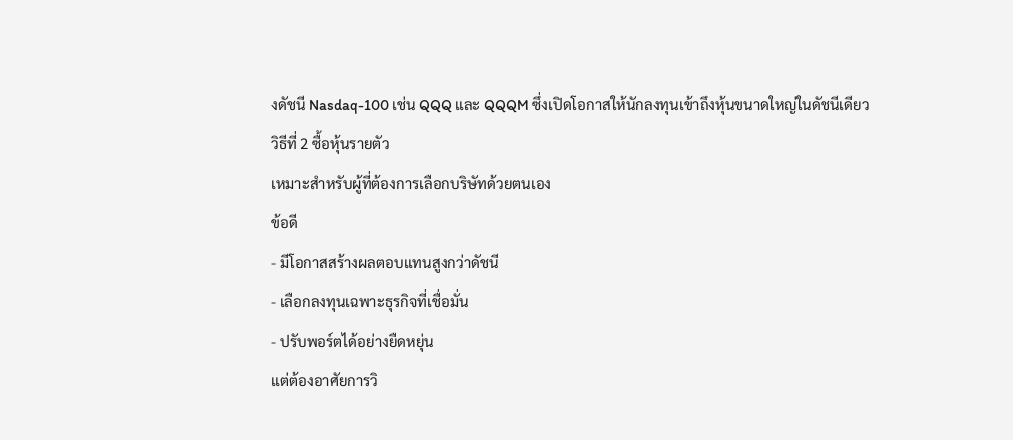งดัชนี Nasdaq-100 เช่น QQQ และ QQQM ซึ่งเปิดโอกาสให้นักลงทุนเข้าถึงหุ้นขนาดใหญ่ในดัชนีเดียว
วิธีที่ 2 ซื้อหุ้นรายตัว
เหมาะสำหรับผู้ที่ต้องการเลือกบริษัทด้วยตนเอง
ข้อดี
- มีโอกาสสร้างผลตอบแทนสูงกว่าดัชนี
- เลือกลงทุนเฉพาะธุรกิจที่เชื่อมั่น
- ปรับพอร์ตได้อย่างยืดหยุ่น
แต่ต้องอาศัยการวิ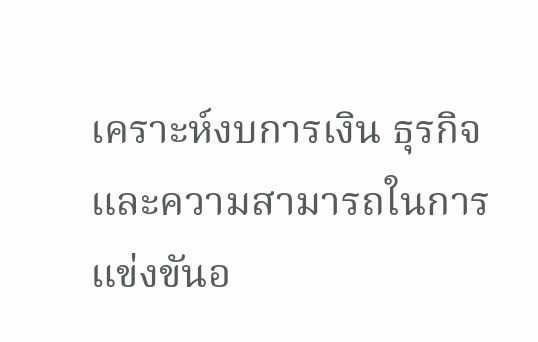เคราะห์งบการเงิน ธุรกิจ และความสามารถในการแข่งขันอ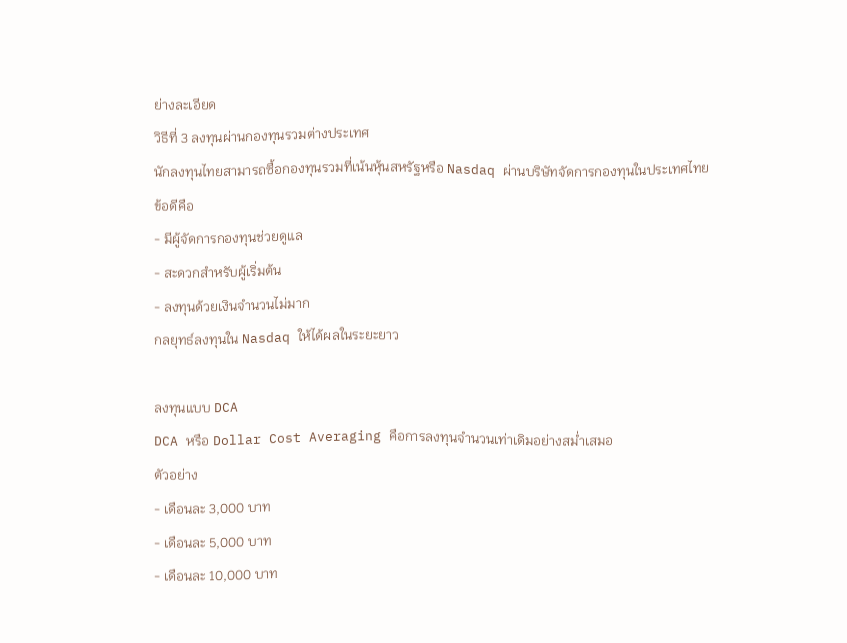ย่างละเอียด
วิธีที่ 3 ลงทุนผ่านกองทุนรวมต่างประเทศ
นักลงทุนไทยสามารถซื้อกองทุนรวมที่เน้นหุ้นสหรัฐหรือ Nasdaq ผ่านบริษัทจัดการกองทุนในประเทศไทย
ข้อดีคือ
- มีผู้จัดการกองทุนช่วยดูแล
- สะดวกสำหรับผู้เริ่มต้น
- ลงทุนด้วยเงินจำนวนไม่มาก
กลยุทธ์ลงทุนใน Nasdaq ให้ได้ผลในระยะยาว

ลงทุนแบบ DCA
DCA หรือ Dollar Cost Averaging คือการลงทุนจำนวนเท่าเดิมอย่างสม่ำเสมอ
ตัวอย่าง
- เดือนละ 3,000 บาท
- เดือนละ 5,000 บาท
- เดือนละ 10,000 บาท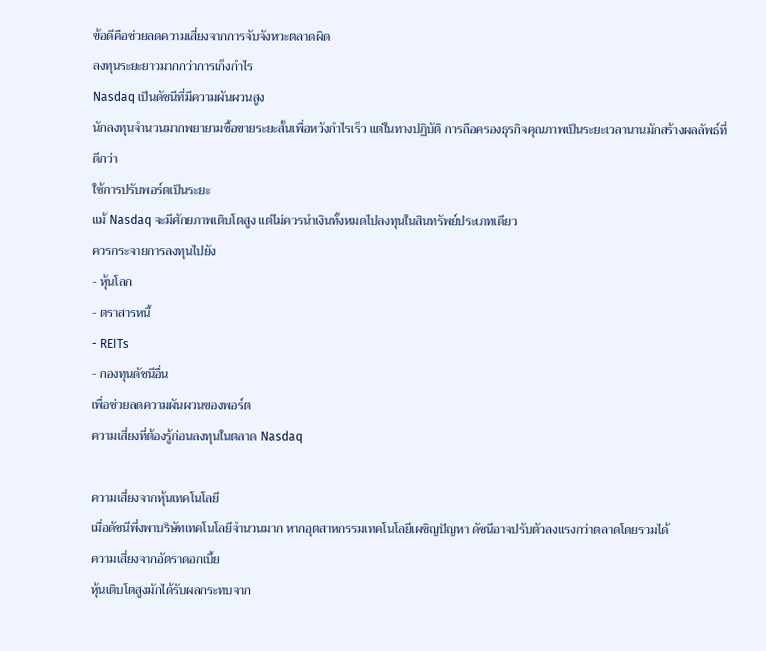ข้อดีคือช่วยลดความเสี่ยงจากการจับจังหวะตลาดผิด
ลงทุนระยะยาวมากกว่าการเก็งกำไร
Nasdaq เป็นดัชนีที่มีความผันผวนสูง
นักลงทุนจำนวนมากพยายามซื้อขายระยะสั้นเพื่อหวังกำไรเร็ว แต่ในทางปฏิบัติ การถือครองธุรกิจคุณภาพเป็นระยะเวลานานมักสร้างผลลัพธ์ที่ดีกว่า
ใช้การปรับพอร์ตเป็นระยะ
แม้ Nasdaq จะมีศักยภาพเติบโตสูง แต่ไม่ควรนำเงินทั้งหมดไปลงทุนในสินทรัพย์ประเภทเดียว
ควรกระจายการลงทุนไปยัง
- หุ้นโลก
- ตราสารหนี้
- REITs
- กองทุนดัชนีอื่น
เพื่อช่วยลดความผันผวนของพอร์ต
ความเสี่ยงที่ต้องรู้ก่อนลงทุนในตลาด Nasdaq

ความเสี่ยงจากหุ้นเทคโนโลยี
เมื่อดัชนีพึ่งพาบริษัทเทคโนโลยีจำนวนมาก หากอุตสาหกรรมเทคโนโลยีเผชิญปัญหา ดัชนีอาจปรับตัวลงแรงกว่าตลาดโดยรวมได้
ความเสี่ยงจากอัตราดอกเบี้ย
หุ้นเติบโตสูงมักได้รับผลกระทบจาก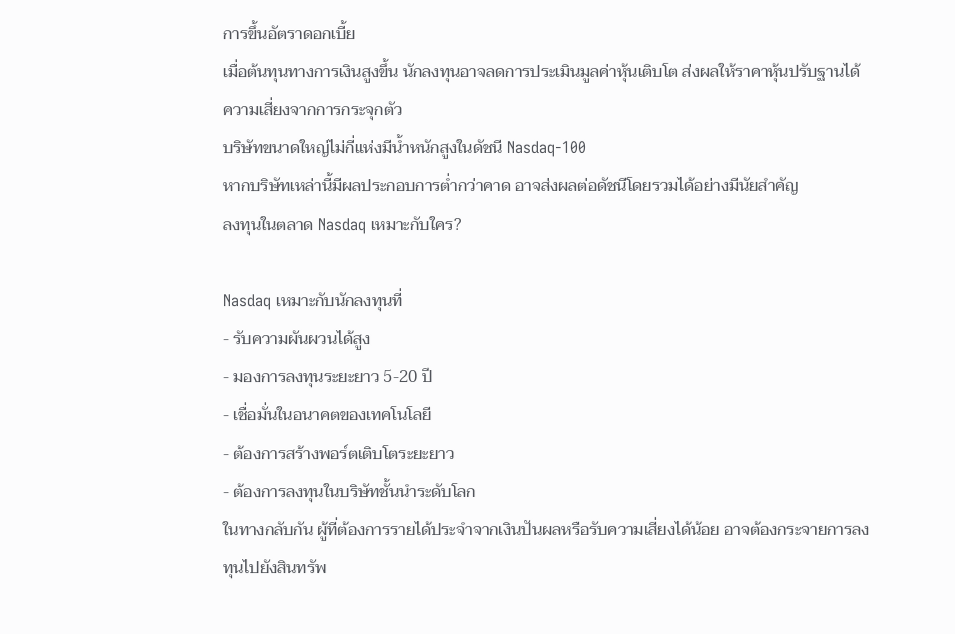การขึ้นอัตราดอกเบี้ย
เมื่อต้นทุนทางการเงินสูงขึ้น นักลงทุนอาจลดการประเมินมูลค่าหุ้นเติบโต ส่งผลให้ราคาหุ้นปรับฐานได้
ความเสี่ยงจากการกระจุกตัว
บริษัทขนาดใหญ่ไม่กี่แห่งมีน้ำหนักสูงในดัชนี Nasdaq-100
หากบริษัทเหล่านี้มีผลประกอบการต่ำกว่าคาด อาจส่งผลต่อดัชนีโดยรวมได้อย่างมีนัยสำคัญ
ลงทุนในตลาด Nasdaq เหมาะกับใคร?

Nasdaq เหมาะกับนักลงทุนที่
- รับความผันผวนได้สูง
- มองการลงทุนระยะยาว 5-20 ปี
- เชื่อมั่นในอนาคตของเทคโนโลยี
- ต้องการสร้างพอร์ตเติบโตระยะยาว
- ต้องการลงทุนในบริษัทชั้นนำระดับโลก
ในทางกลับกัน ผู้ที่ต้องการรายได้ประจำจากเงินปันผลหรือรับความเสี่ยงได้น้อย อาจต้องกระจายการลงทุนไปยังสินทรัพ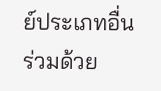ย์ประเภทอื่นร่วมด้วย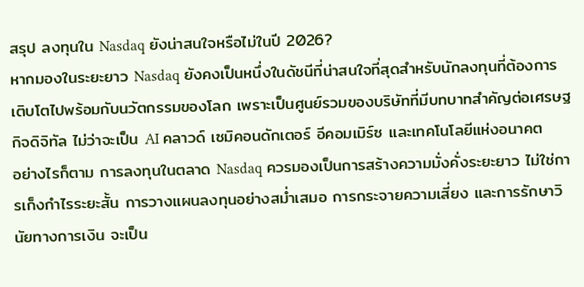สรุป ลงทุนใน Nasdaq ยังน่าสนใจหรือไม่ในปี 2026?
หากมองในระยะยาว Nasdaq ยังคงเป็นหนึ่งในดัชนีที่น่าสนใจที่สุดสำหรับนักลงทุนที่ต้องการเติบโตไปพร้อมกับนวัตกรรมของโลก เพราะเป็นศูนย์รวมของบริษัทที่มีบทบาทสำคัญต่อเศรษฐกิจดิจิทัล ไม่ว่าจะเป็น AI คลาวด์ เซมิคอนดักเตอร์ อีคอมเมิร์ซ และเทคโนโลยีแห่งอนาคต
อย่างไรก็ตาม การลงทุนในตลาด Nasdaq ควรมองเป็นการสร้างความมั่งคั่งระยะยาว ไม่ใช่การเก็งกำไรระยะสั้น การวางแผนลงทุนอย่างสม่ำเสมอ การกระจายความเสี่ยง และการรักษาวินัยทางการเงิน จะเป็น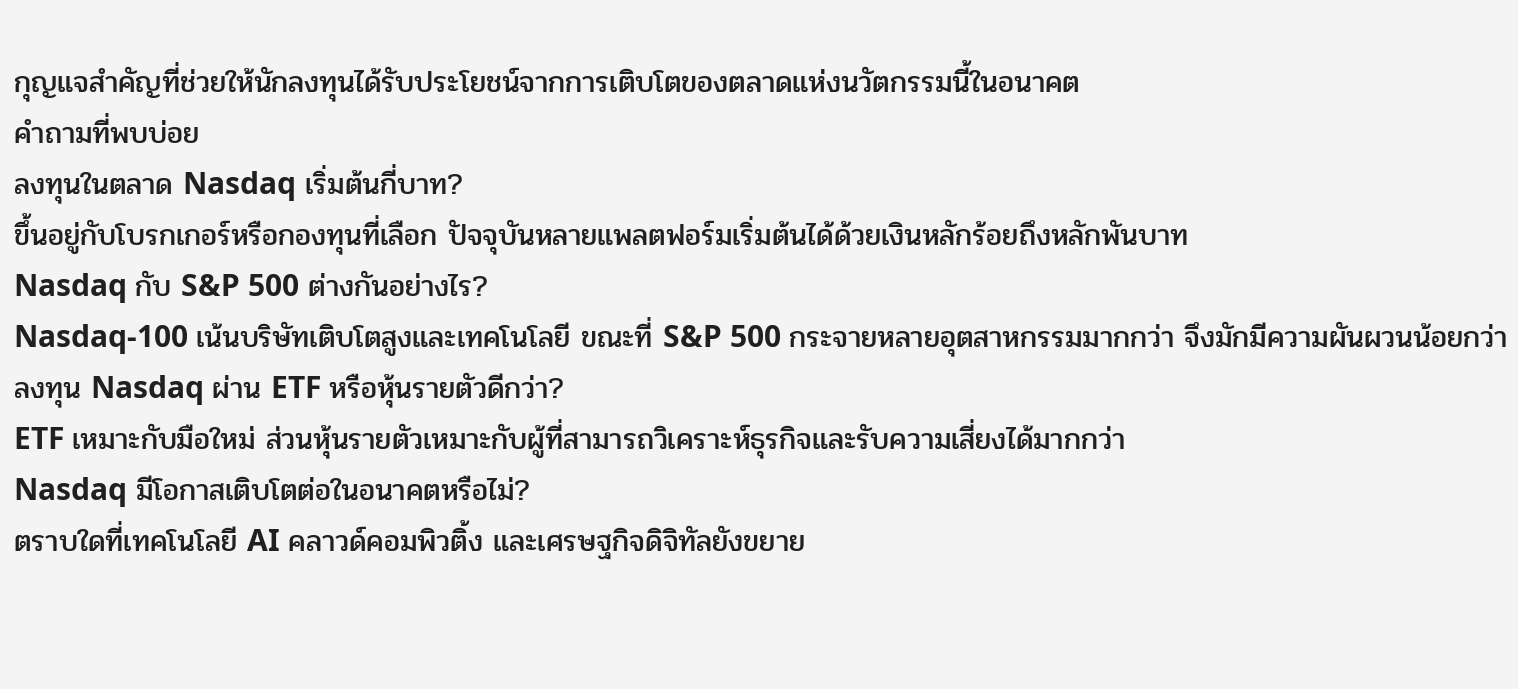กุญแจสำคัญที่ช่วยให้นักลงทุนได้รับประโยชน์จากการเติบโตของตลาดแห่งนวัตกรรมนี้ในอนาคต
คำถามที่พบบ่อย
ลงทุนในตลาด Nasdaq เริ่มต้นกี่บาท?
ขึ้นอยู่กับโบรกเกอร์หรือกองทุนที่เลือก ปัจจุบันหลายแพลตฟอร์มเริ่มต้นได้ด้วยเงินหลักร้อยถึงหลักพันบาท
Nasdaq กับ S&P 500 ต่างกันอย่างไร?
Nasdaq-100 เน้นบริษัทเติบโตสูงและเทคโนโลยี ขณะที่ S&P 500 กระจายหลายอุตสาหกรรมมากกว่า จึงมักมีความผันผวนน้อยกว่า
ลงทุน Nasdaq ผ่าน ETF หรือหุ้นรายตัวดีกว่า?
ETF เหมาะกับมือใหม่ ส่วนหุ้นรายตัวเหมาะกับผู้ที่สามารถวิเคราะห์ธุรกิจและรับความเสี่ยงได้มากกว่า
Nasdaq มีโอกาสเติบโตต่อในอนาคตหรือไม่?
ตราบใดที่เทคโนโลยี AI คลาวด์คอมพิวติ้ง และเศรษฐกิจดิจิทัลยังขยาย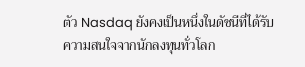ตัว Nasdaq ยังคงเป็นหนึ่งในดัชนีที่ได้รับความสนใจจากนักลงทุนทั่วโลก